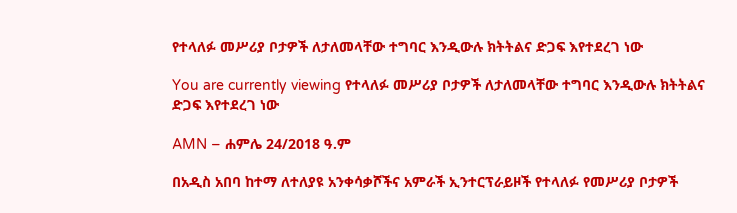የተላለፉ መሥሪያ ቦታዎች ለታለመላቸው ተግባር እንዲውሉ ክትትልና ድጋፍ እየተደረገ ነው

You are currently viewing የተላለፉ መሥሪያ ቦታዎች ለታለመላቸው ተግባር እንዲውሉ ክትትልና ድጋፍ እየተደረገ ነው

AMN – ሐምሌ 24/2018 ዓ.ም

በአዲስ አበባ ከተማ ለተለያዩ አንቀሳቃሾችና አምራች ኢንተርፕራይዞች የተላለፉ የመሥሪያ ቦታዎች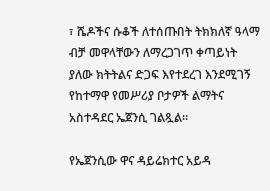፣ ሼዶችና ሱቆች ለተሰጡበት ትክክለኛ ዓላማ ብቻ መዋላቸውን ለማረጋገጥ ቀጣይነት ያለው ክትትልና ድጋፍ እየተደረገ እንደሚገኝ የከተማዋ የመሥሪያ ቦታዎች ልማትና አስተዳደር ኤጀንሲ ገልጿል።

የኤጀንሲው ዋና ዳይሬክተር አይዳ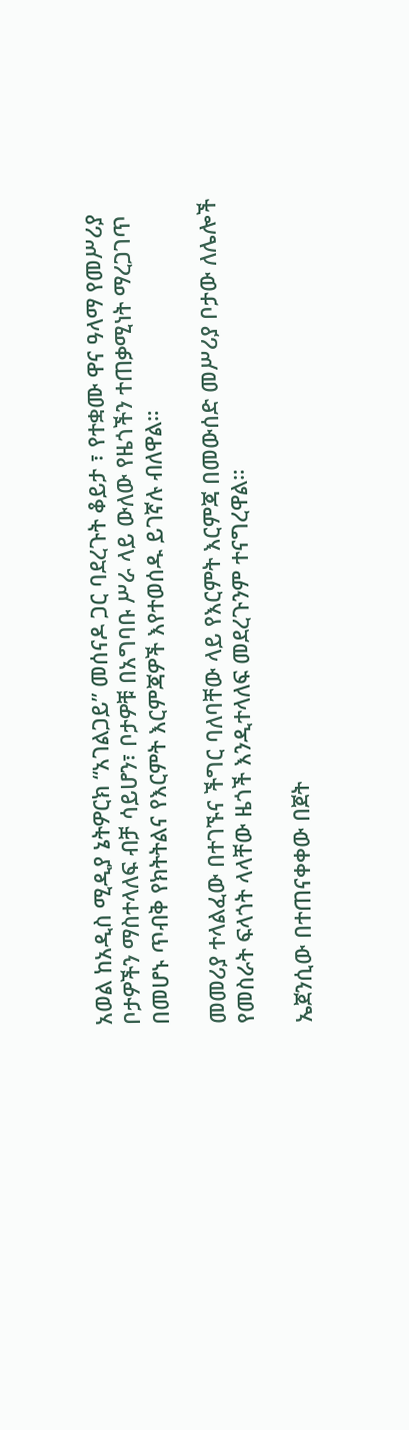አወል ከአዲስ ሚዲያ ኔትዎርክ “አገልጋይ” መሰናዶ ጋር ባደረጉት ቆይታ ፣ የተቋሙ ዋና ዓላማ የመሥሪያ ቦታዎችን ማስተላለፍ ብቻ ሳይሆን፣ ቦታዎቹ በአግባቡ ሥራ ላይ ውለው የዜጎችን ተጠቃሚነት ማረጋገጥ በመሆኑ ጥብቅ የክትትልና የእርምት እርምጃዎች እየተወሰዱ ይገኛሉ ብለዋል።

መመሪያ ተላልፈው በተገኙና ችግር ባለባቸው ላይ የእርምት እርምጃ በመውሰድ መሥሪያ ቦታው ለሌሎች የመስራት ፍላጎት ላላቸው ዜጎች እንዲተላለፍ መደረጉንም ተናግረዋል።

ኤጀንሲው በተጠናቀቀው በጀት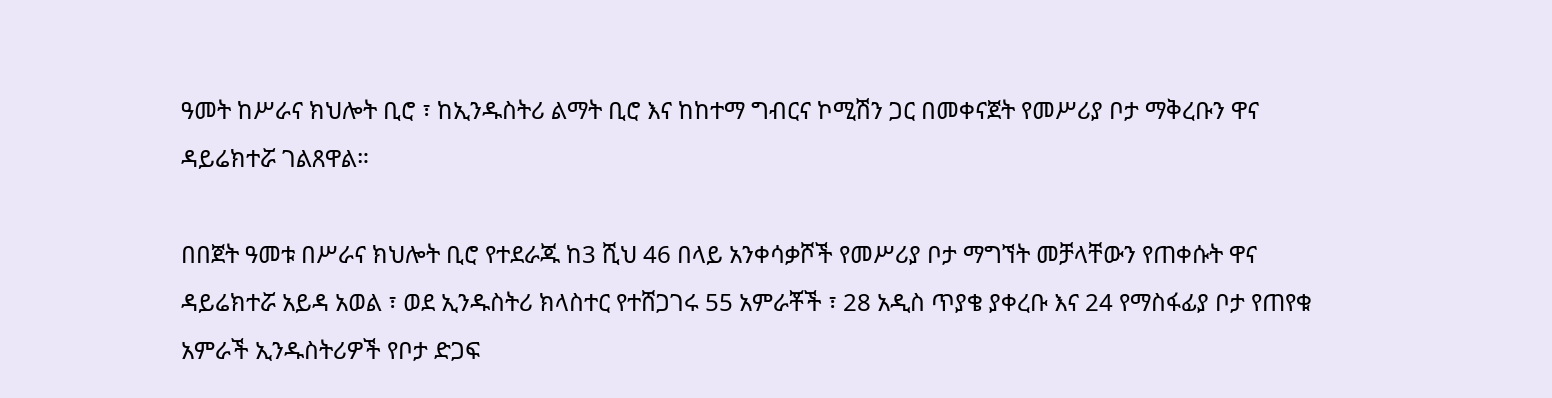ዓመት ከሥራና ክህሎት ቢሮ ፣ ከኢንዱስትሪ ልማት ቢሮ እና ከከተማ ግብርና ኮሚሽን ጋር በመቀናጀት የመሥሪያ ቦታ ማቅረቡን ዋና ዳይሬክተሯ ገልጸዋል።

በበጀት ዓመቱ በሥራና ክህሎት ቢሮ የተደራጁ ከ3 ሺህ 46 በላይ አንቀሳቃሾች የመሥሪያ ቦታ ማግኘት መቻላቸውን የጠቀሱት ዋና ዳይሬክተሯ አይዳ አወል ፣ ወደ ኢንዱስትሪ ክላስተር የተሸጋገሩ 55 አምራቾች ፣ 28 አዲስ ጥያቄ ያቀረቡ እና 24 የማስፋፊያ ቦታ የጠየቁ አምራች ኢንዱስትሪዎች የቦታ ድጋፍ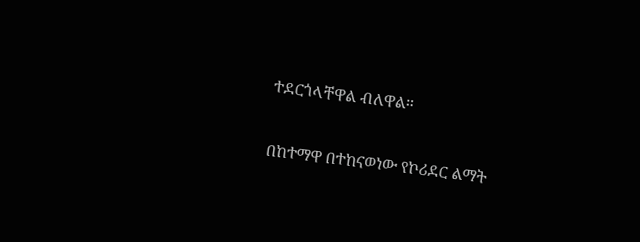ተደርጎላቸዋል ብለዋል።

በከተማዋ በተከናወነው የኮሪደር ልማት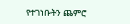የተገነቡትን ጨምሮ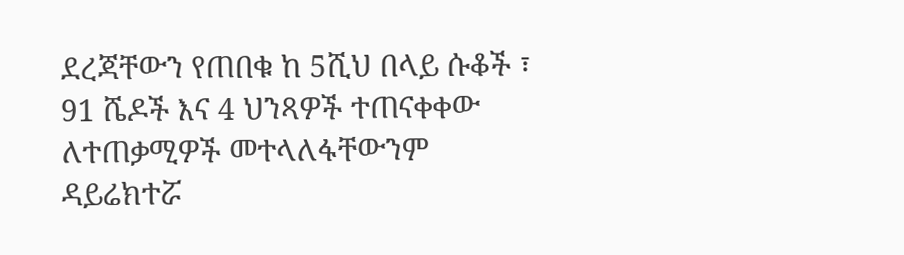ደረጃቸውን የጠበቁ ከ 5ሺህ በላይ ሱቆች ፣ 91 ሼዶች እና 4 ህንጻዎች ተጠናቀቀው ለተጠቃሚዎች መተላለፋቸውንም ዳይሬክተሯ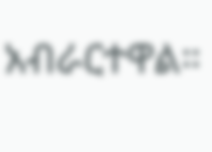አብራርተዋል።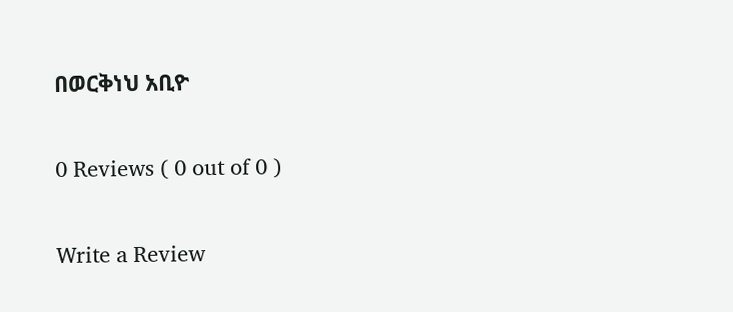በወርቅነህ አቢዮ

0 Reviews ( 0 out of 0 )

Write a Review